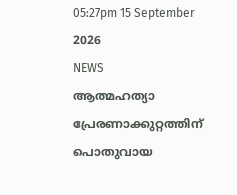05:27pm 15 September 2026
NEWS
ആത്മഹത്യാ പ്രേരണാക്കുറ്റത്തിന് പൊതുവായ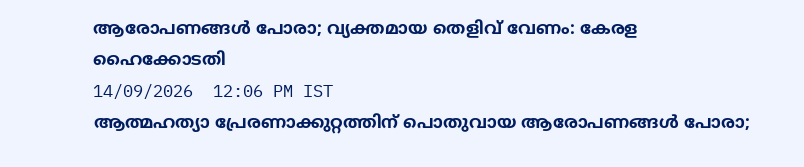ആരോപണങ്ങൾ പോരാ; വ്യക്തമായ തെളിവ് വേണം: കേരള ഹൈക്കോടതി
14/09/2026  12:06 PM IST
ആത്മഹത്യാ പ്രേരണാക്കുറ്റത്തിന് പൊതുവായ ആരോപണങ്ങൾ പോരാ;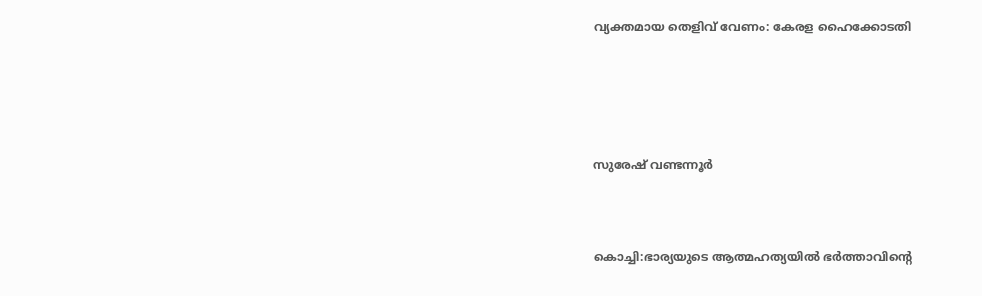വ്യക്തമായ തെളിവ് വേണം: കേരള ഹൈക്കോടതി





സുരേഷ് വണ്ടന്നൂർ



കൊച്ചി:ഭാര്യയുടെ ആത്മഹത്യയിൽ ഭർത്താവിന്റെ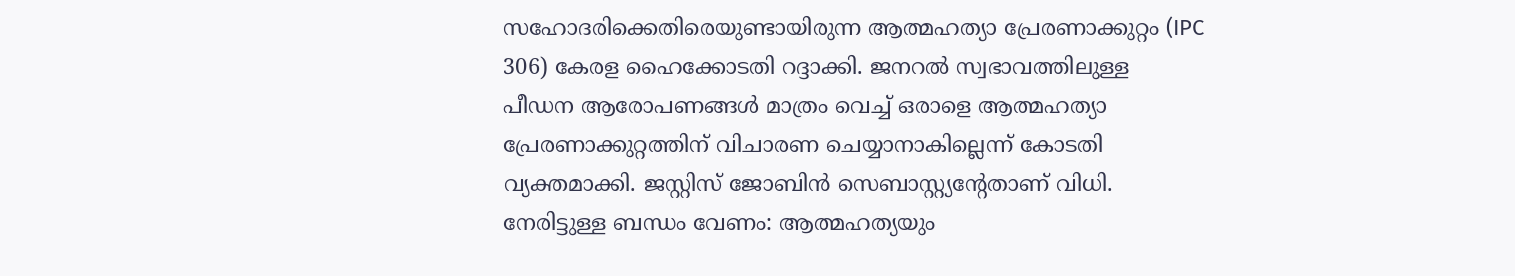സഹോദരിക്കെതിരെയുണ്ടായിരുന്ന ആത്മഹത്യാ പ്രേരണാക്കുറ്റം (IPC 306) കേരള ഹൈക്കോടതി റദ്ദാക്കി. ജനറൽ സ്വഭാവത്തിലുള്ള പീഡന ആരോപണങ്ങൾ മാത്രം വെച്ച് ഒരാളെ ആത്മഹത്യാ പ്രേരണാക്കുറ്റത്തിന് വിചാരണ ചെയ്യാനാകില്ലെന്ന് കോടതി വ്യക്തമാക്കി. ജസ്റ്റിസ് ജോബിൻ സെബാസ്റ്റ്യന്റേതാണ് വിധി.
നേരിട്ടുള്ള ബന്ധം വേണം: ആത്മഹത്യയും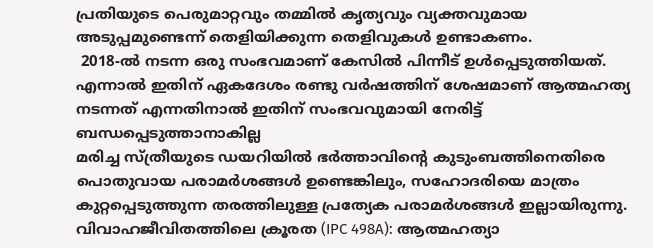പ്രതിയുടെ പെരുമാറ്റവും തമ്മിൽ കൃത്യവും വ്യക്തവുമായ അടുപ്പമുണ്ടെന്ന് തെളിയിക്കുന്ന തെളിവുകൾ ഉണ്ടാകണം.
 2018-ൽ നടന്ന ഒരു സംഭവമാണ് കേസിൽ പിന്നീട് ഉൾപ്പെടുത്തിയത്. എന്നാൽ ഇതിന് ഏകദേശം രണ്ടു വർഷത്തിന് ശേഷമാണ് ആത്മഹത്യ നടന്നത് എന്നതിനാൽ ഇതിന് സംഭവവുമായി നേരിട്ട് ബന്ധപ്പെടുത്താനാകില്ല
മരിച്ച സ്ത്രീയുടെ ഡയറിയിൽ ഭർത്താവിന്റെ കുടുംബത്തിനെതിരെ പൊതുവായ പരാമർശങ്ങൾ ഉണ്ടെങ്കിലും, സഹോദരിയെ മാത്രം കുറ്റപ്പെടുത്തുന്ന തരത്തിലുള്ള പ്രത്യേക പരാമർശങ്ങൾ ഇല്ലായിരുന്നു.
വിവാഹജീവിതത്തിലെ ക്രൂരത (IPC 498A): ആത്മഹത്യാ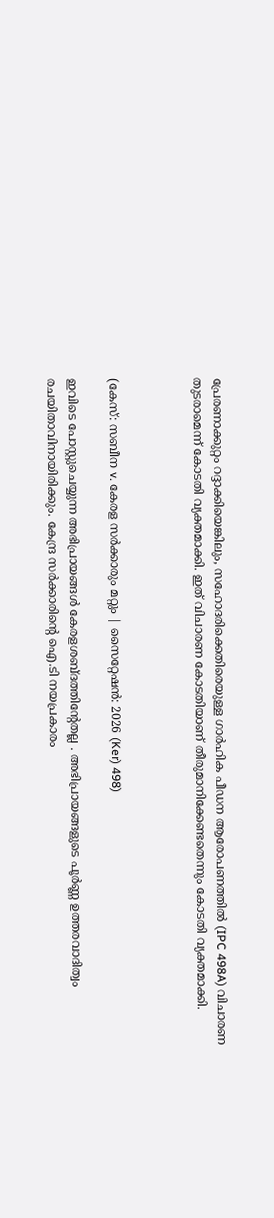പ്രേരണാക്കുറ്റം റദ്ദാക്കിയെങ്കിലും, സഹോദരിക്കെതിരെയുള്ള ഗാർഹിക പീഡന ആരോപണത്തിൽ (IPC 498A) വിചാരണ തുടരാമെന്ന് കോടതി വ്യക്തമാക്കി. ഇത് വിചാരണ കോടതിയാണ് തീരുമാനിക്കേണ്ടതെന്നും കോടതി വ്യക്തമാക്കി.



(കേസ്: സബീന v. കേരള സർക്കാരും മറ്റും | സൈറ്റേഷൻ: 2026 (Ker) 498)

ഇവിടെ പോസ്റ്റുചെയ്യുന്ന അഭിപ്രായങ്ങള്‍ കേരളശബ്‌ദത്തിന്റേതല്ല . അഭിപ്രായങ്ങളുടെ പൂര്‍ണ്ണ ഉത്തരവാദിത്വം രചയിതാവിനായിരിക്കും. കേന്ദ്ര സർക്കാരിന്റെ ഐ.ടി നയപ്രകാരം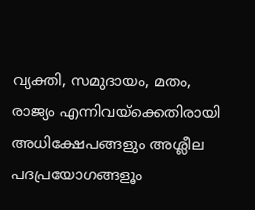വ്യക്തി, സമുദായം, മതം, രാജ്യം എന്നിവയ്ക്കെതിരായി അധിക്ഷേപങ്ങളും അശ്ലീല പദപ്രയോഗങ്ങളൂം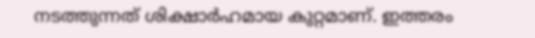നടത്തുന്നത് ശിക്ഷാര്‍ഹമായ കുറ്റമാണ്. ഇത്തരം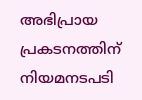അഭിപ്രായ പ്രകടനത്തിന് നിയമനടപടി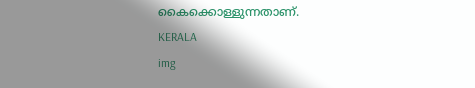കൈക്കൊള്ളുന്നതാണ്.
KERALA
img